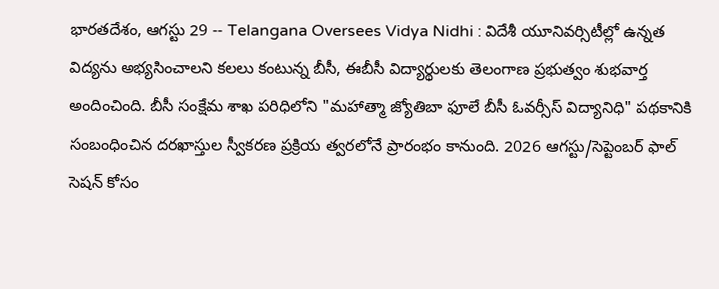భారతదేశం, ఆగస్టు 29 -- Telangana Oversees Vidya Nidhi : విదేశీ యూనివర్సిటీల్లో ఉన్నత విద్యను అభ్యసించాలని కలలు కంటున్న బీసీ, ఈబీసీ విద్యార్థులకు తెలంగాణ ప్రభుత్వం శుభవార్త అందించింది. బీసీ సంక్షేమ శాఖ పరిధిలోని "మహాత్మా జ్యోతిబా ఫూలే బీసీ ఓవర్సీస్ విద్యానిధి" పథకానికి సంబంధించిన దరఖాస్తుల స్వీకరణ ప్రక్రియ త్వరలోనే ప్రారంభం కానుంది. 2026 ఆగస్టు/సెప్టెంబర్ ఫాల్ సెషన్ కోసం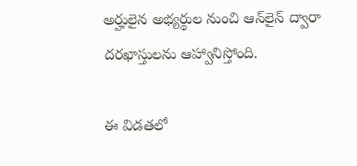అర్హులైన అభ్యర్థుల నుంచి ఆన్‌లైన్ ద్వారా దరఖాస్తులను ఆహ్వానిస్తోంది.

ఈ విడతలో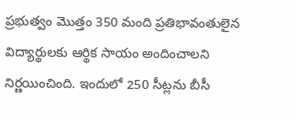ప్రభుత్వం మొత్తం 350 మంది ప్రతిభావంతులైన విద్యార్థులకు ఆర్థిక సాయం అందించాలని నిర్ణయించింది. ఇందులో 250 సీట్లను బీసీ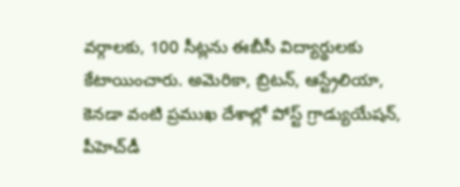వర్గాలకు, 100 సీట్లను ఈబీసీ విద్యార్థులకు కేటాయించారు. అమెరికా, బ్రిటన్, ఆస్ట్రేలియా, కెనడా వంటి ప్రముఖ దేశాల్లో పోస్ట్ గ్రాడ్యుయేషన్, పీహెచ్‌డీ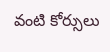వంటి కోర్సులు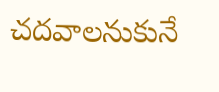చదవాలనుకునే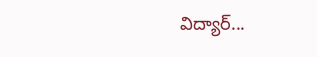విద్యార్...